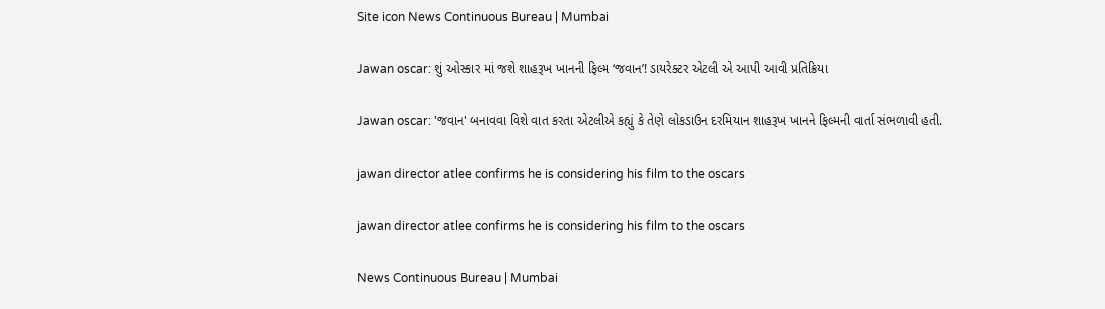Site icon News Continuous Bureau | Mumbai

Jawan oscar: શું ઓસ્કાર માં જશે શાહરૂખ ખાનની ફિલ્મ ‘જવાન’! ડાયરેક્ટર એટલી એ આપી આવી પ્રતિક્રિયા

Jawan oscar: 'જવાન' બનાવવા વિશે વાત કરતા એટલીએ કહ્યું કે તેણે લોકડાઉન દરમિયાન શાહરૂખ ખાનને ફિલ્મની વાર્તા સંભળાવી હતી.

jawan director atlee confirms he is considering his film to the oscars

jawan director atlee confirms he is considering his film to the oscars

News Continuous Bureau | Mumbai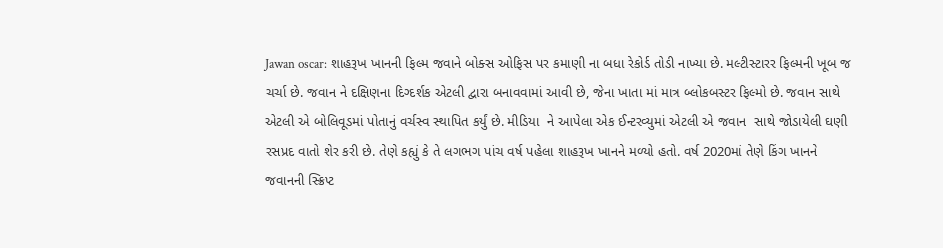Jawan oscar: શાહરૂખ ખાનની ફિલ્મ જવાને બોક્સ ઓફિસ પર કમાણી ના બધા રેકોર્ડ તોડી નાખ્યા છે. મલ્ટીસ્ટારર ફિલ્મની ખૂબ જ ચર્ચા છે. જવાન ને દક્ષિણના દિગ્દર્શક એટલી દ્વારા બનાવવામાં આવી છે, જેના ખાતા માં માત્ર બ્લોકબસ્ટર ફિલ્મો છે. જવાન સાથે એટલી એ બોલિવૂડમાં પોતાનું વર્ચસ્વ સ્થાપિત કર્યું છે. મીડિયા  ને આપેલા એક ઈન્ટરવ્યુમાં એટલી એ જવાન  સાથે જોડાયેલી ઘણી રસપ્રદ વાતો શેર કરી છે. તેણે કહ્યું કે તે લગભગ પાંચ વર્ષ પહેલા શાહરૂખ ખાનને મળ્યો હતો. વર્ષ 2020માં તેણે કિંગ ખાનને જવાનની સ્ક્રિપ્ટ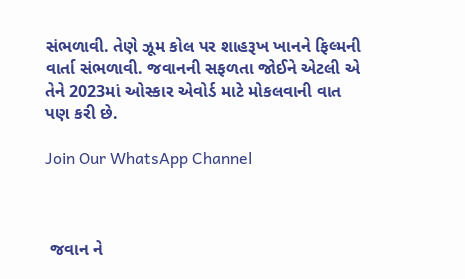સંભળાવી. તેણે ઝૂમ કોલ પર શાહરૂખ ખાનને ફિલ્મની વાર્તા સંભળાવી. જવાનની સફળતા જોઈને એટલી એ તેને 2023માં ઓસ્કાર એવોર્ડ માટે મોકલવાની વાત પણ કરી છે.

Join Our WhatsApp Channel



 જવાન ને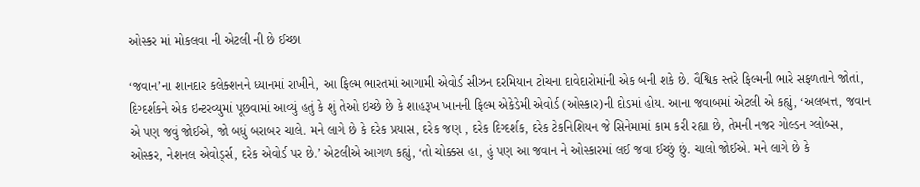ઓસ્કર માં મોકલવા ની એટલી ની છે ઈચ્છા

‘જવાન’ના શાનદાર કલેક્શનને ધ્યાનમાં રાખીને, આ ફિલ્મ ભારતમાં આગામી એવોર્ડ સીઝન દરમિયાન ટોચના દાવેદારોમાંની એક બની શકે છે. વૈશ્વિક સ્તરે ફિલ્મની ભારે સફળતાને જોતાં, દિગ્દર્શકને એક ઇન્ટરવ્યુમાં પૂછવામાં આવ્યું હતું કે શું તેઓ ઇચ્છે છે કે શાહરૂખ ખાનની ફિલ્મ એકેડેમી એવોર્ડ (ઓસ્કાર)ની દોડમાં હોય. આના જવાબમાં એટલી એ કહ્યું, ‘અલબત્ત, જવાન એ પણ જવું જોઈએ, જો બધું બરાબર ચાલે. મને લાગે છે કે દરેક પ્રયાસ, દરેક જણ , દરેક દિગ્દર્શક, દરેક ટેકનિશિયન જે સિનેમામાં કામ કરી રહ્યા છે, તેમની નજર ગોલ્ડન ગ્લોબ્સ, ઓસ્કર, નેશનલ એવોર્ડ્સ, દરેક એવોર્ડ પર છે.’ એટલીએ આગળ કહ્યું, ‘તો ચોક્કસ હા, હું પણ આ જવાન ને ઓસ્કારમાં લઈ જવા ઈચ્છું છું. ચાલો જોઈએ. મને લાગે છે કે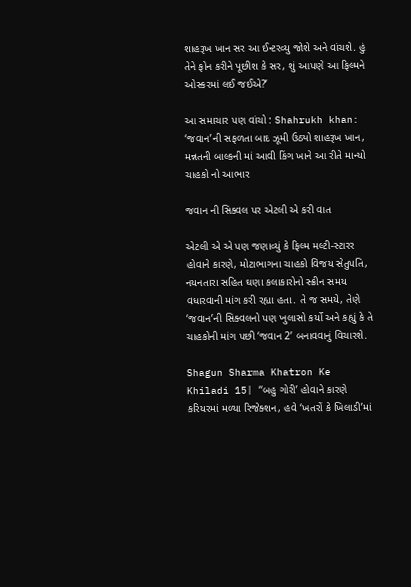શાહરૂખ ખાન સર આ ઈન્ટરવ્યુ જોશે અને વાંચશે. હું તેને ફોન કરીને પૂછીશ કે સર, શું આપણે આ ફિલ્મને ઓસ્કરમાં લઈ જઈએ?’

આ સમાચાર પણ વાંચો : Shahrukh khan: ‘જવાન’ની સફળતા બાદ ઝૂમી ઉઠ્યો શાહરૂખ ખાન, મન્નતની બાલ્કની માં આવી કિંગ ખાને આ રીતે માન્યો ચાહકો નો આભાર

જવાન ની સિક્વલ પર એટલી એ કરી વાત

એટલી એ એ પણ જણાવ્યું કે ફિલ્મ મલ્ટી-સ્ટારર હોવાને કારણે, મોટાભાગના ચાહકો વિજય સેતુપતિ, નયનતારા સહિત ઘણા કલાકારોનો સ્ક્રીન સમય વધારવાની માંગ કરી રહ્યા હતા. તે જ સમયે, તેણે ‘જવાન’ની સિક્વલનો પણ ખુલાસો કર્યો અને કહ્યું કે તે ચાહકોની માંગ પછી ‘જવાન 2’ બનાવવાનું વિચારશે.

Shagun Sharma Khatron Ke Khiladi 15| ‘‘બહુ ગોરી’ હોવાને કારણે કરિયરમાં મળ્યા રિજેક્શન, હવે ‘ખતરોં કે ખિલાડી’માં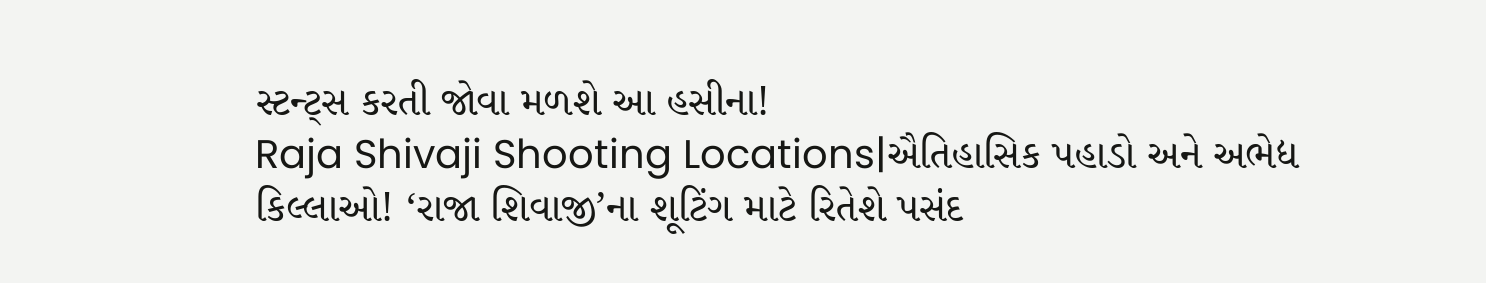સ્ટન્ટ્સ કરતી જોવા મળશે આ હસીના!
Raja Shivaji Shooting Locations|ઐતિહાસિક પહાડો અને અભેદ્ય કિલ્લાઓ! ‘રાજા શિવાજી’ના શૂટિંગ માટે રિતેશે પસંદ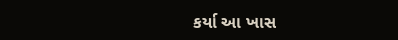કર્યા આ ખાસ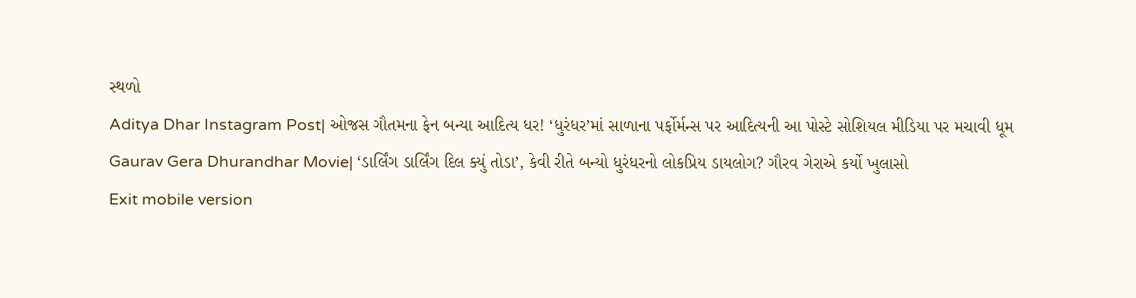સ્થળો
Aditya Dhar Instagram Post| ઓજસ ગૌતમના ફેન બન્યા આદિત્ય ધર! ‘ધુરંધર’માં સાળાના પર્ફોર્મન્સ પર આદિત્યની આ પોસ્ટે સોશિયલ મીડિયા પર મચાવી ધૂમ
Gaurav Gera Dhurandhar Movie| ‘ડાર્લિંગ ડાર્લિંગ દિલ ક્યું તોડા’, કેવી રીતે બન્યો ધુરંધરનો લોકપ્રિય ડાયલોગ? ગૌરવ ગેરાએ કર્યો ખુલાસો
Exit mobile version